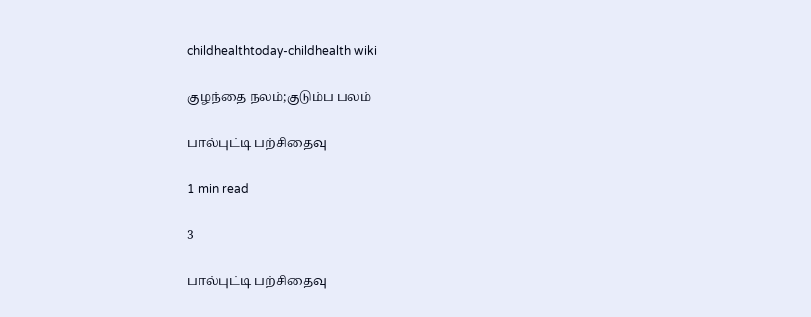childhealthtoday-childhealth wiki

குழந்தை நலம்;குடும்ப பலம்

பால்புட்டி பற்சிதைவு

1 min read

3

பால்புட்டி பற்சிதைவு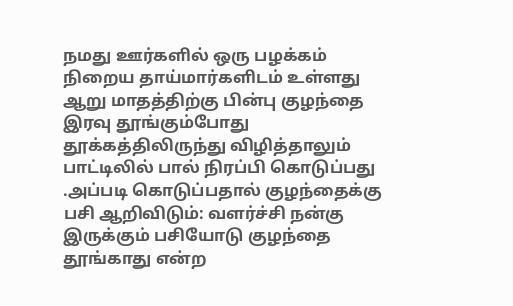நமது ஊர்களில் ஒரு பழக்கம் நிறைய தாய்மார்களிடம் உள்ளது ஆறு மாதத்திற்கு பின்பு குழந்தை இரவு தூங்கும்போது தூக்கத்திலிருந்து விழித்தாலும் பாட்டிலில் பால் நிரப்பி கொடுப்பது .அப்படி கொடுப்பதால் குழந்தைக்கு பசி ஆறிவிடும்: வளர்ச்சி நன்கு இருக்கும் பசியோடு குழந்தை தூங்காது என்ற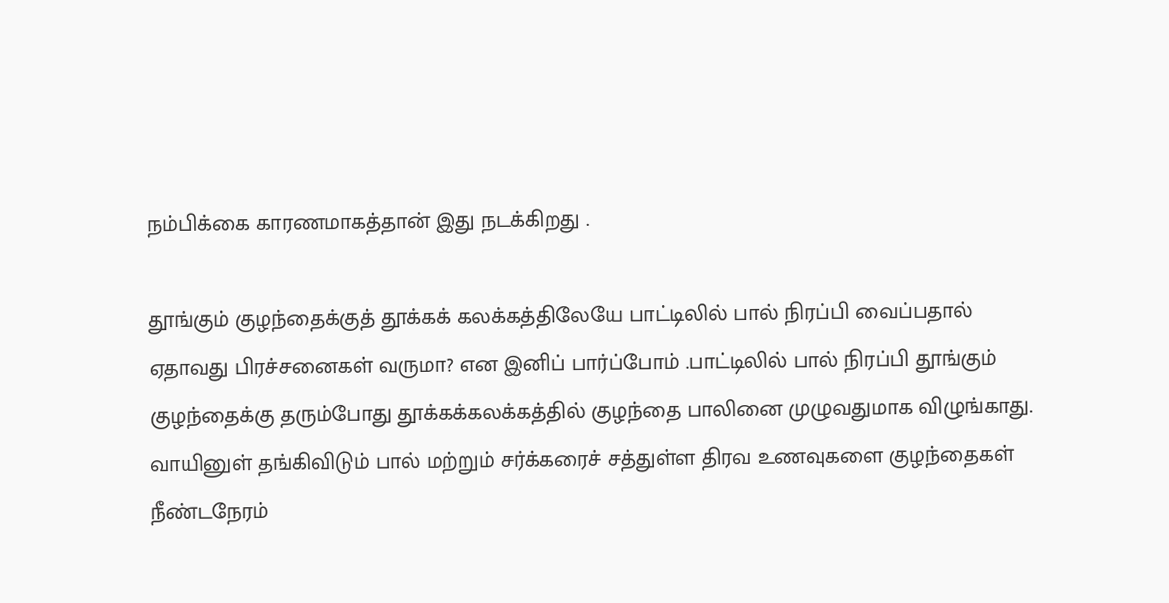நம்பிக்கை காரணமாகத்தான் இது நடக்கிறது .

தூங்கும் குழந்தைக்குத் தூக்கக் கலக்கத்திலேயே பாட்டிலில் பால் நிரப்பி வைப்பதால் ஏதாவது பிரச்சனைகள் வருமா? என இனிப் பார்ப்போம் .பாட்டிலில் பால் நிரப்பி தூங்கும் குழந்தைக்கு தரும்போது தூக்கக்கலக்கத்தில் குழந்தை பாலினை முழுவதுமாக விழுங்காது. வாயினுள் தங்கிவிடும் பால் மற்றும் சர்க்கரைச் சத்துள்ள திரவ உணவுகளை குழந்தைகள் நீண்டநேரம்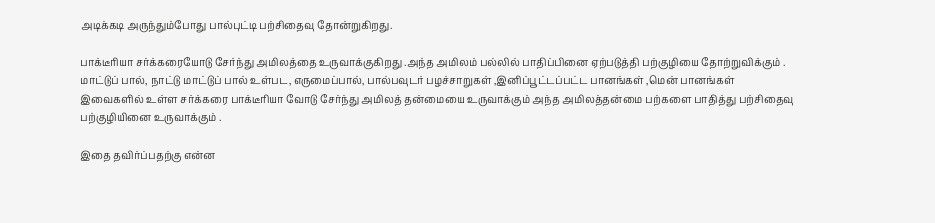அடிக்கடி அருந்தும்போது பால்புட்டி பற்சிதைவு தோன்றுகிறது.

பாக்டீரியா சர்க்கரையோடு சேர்ந்து அமிலத்தை உருவாக்குகிறது .அந்த அமிலம் பல்லில் பாதிப்பினை ஏற்படுத்தி பற்குழியை தோற்றுவிக்கும் . மாட்டுப் பால், நாட்டு மாட்டுப் பால் உள்பட, எருமைப்பால், பால்பவுடர் பழச்சாறுகள் ,இனிப்பூட்டப்பட்ட பானங்கள் ,மென் பானங்கள் இவைகளில் உள்ள சர்க்கரை பாக்டீரியா வோடு சேர்ந்து அமிலத் தன்மையை உருவாக்கும் அந்த அமிலத்தன்மை பற்களை பாதித்து பற்சிதைவு பற்குழியினை உருவாக்கும் .

இதை தவிர்ப்பதற்கு என்ன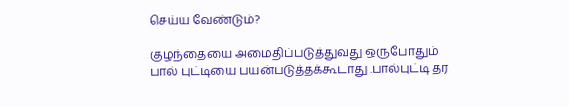செய்ய வேண்டும்?

குழந்தையை அமைதிப்படுத்துவது ஒருபோதும் பால் புட்டியை பயன்படுத்தக்கூடாது .பால்புட்டி தர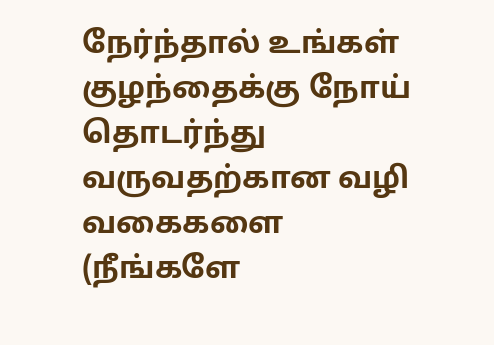நேர்ந்தால் உங்கள் குழந்தைக்கு நோய் தொடர்ந்து வருவதற்கான வழி வகைகளை (நீங்களே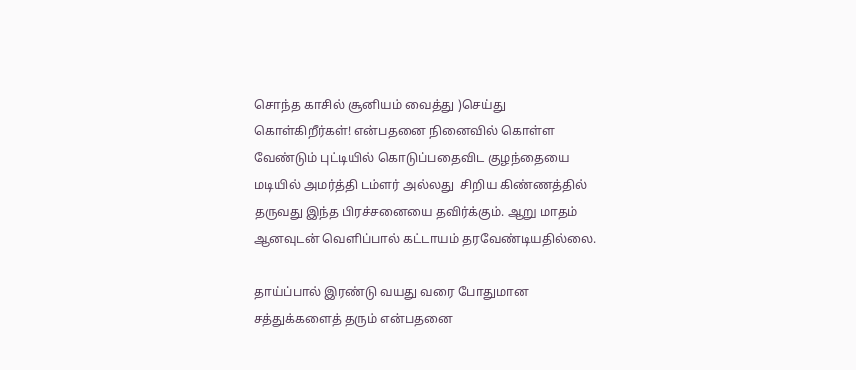சொந்த காசில் சூனியம் வைத்து )செய்து கொள்கிறீர்கள்! என்பதனை நினைவில் கொள்ள வேண்டும் புட்டியில் கொடுப்பதைவிட குழந்தையை மடியில் அமர்த்தி டம்ளர் அல்லது  சிறிய கிண்ணத்தில் தருவது இந்த பிரச்சனையை தவிர்க்கும். ஆறு மாதம் ஆனவுடன் வெளிப்பால் கட்டாயம் தரவேண்டியதில்லை.

தாய்ப்பால் இரண்டு வயது வரை போதுமான சத்துக்களைத் தரும் என்பதனை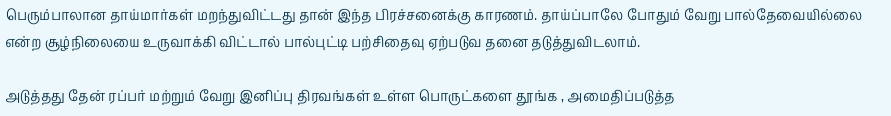பெரும்பாலான தாய்மார்கள் மறந்துவிட்டது தான் இந்த பிரச்சனைக்கு காரணம். தாய்ப்பாலே போதும் வேறு பால்தேவையில்லை என்ற சூழ்நிலையை உருவாக்கி விட்டால் பால்புட்டி பற்சிதைவு ஏற்படுவ தனை தடுத்துவிடலாம்.

அடுத்தது தேன் ரப்பர் மற்றும் வேறு இனிப்பு திரவங்கள் உள்ள பொருட்களை தூங்க , அமைதிப்படுத்த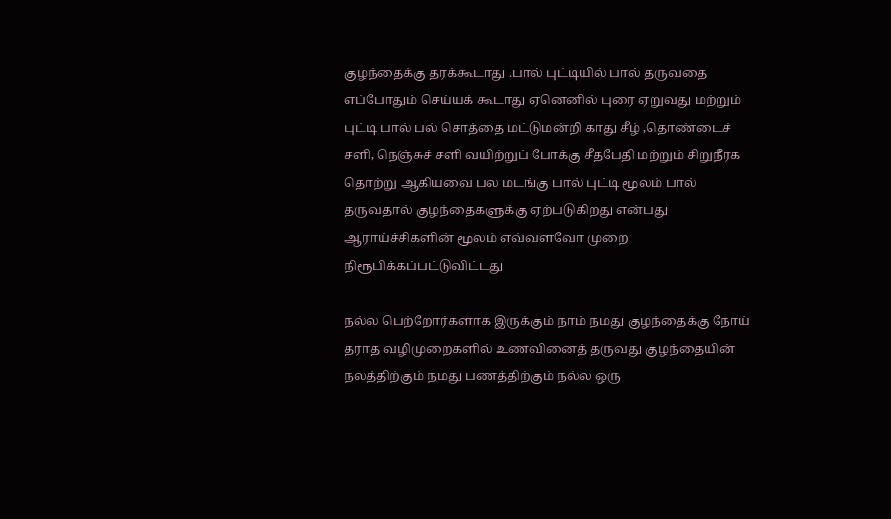குழந்தைக்கு தரக்கூடாது .பால் புட்டியில் பால் தருவதை எப்போதும் செய்யக் கூடாது ஏனெனில் புரை ஏறுவது மற்றும்  புட்டி பால் பல் சொத்தை மட்டுமன்றி காது சீழ் ,தொண்டைச் சளி, நெஞ்சுச் சளி வயிற்றுப் போக்கு சீதபேதி மற்றும் சிறுநீரக தொற்று ஆகியவை பல மடங்கு பால் புட்டி மூலம் பால் தருவதால் குழந்தைகளுக்கு ஏற்படுகிறது என்பது ஆராய்ச்சிகளின் மூலம் எவ்வளவோ முறை நிரூபிக்கப்பட்டுவிட்டது

நல்ல பெற்றோர்களாக இருக்கும் நாம் நமது குழந்தைக்கு நோய் தராத வழிமுறைகளில் உணவினைத் தருவது குழந்தையின் நலத்திற்கும் நமது பணத்திற்கும் நல்ல ஒரு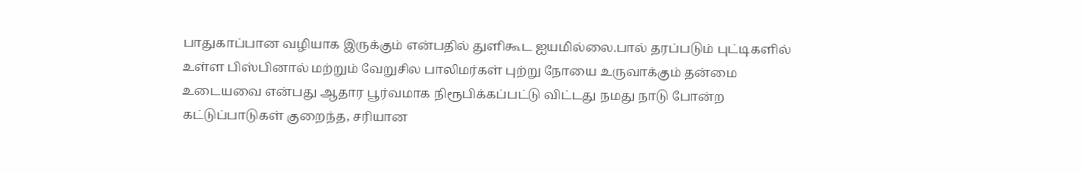பாதுகாப்பான வழியாக இருக்கும் என்பதில் துளிகூட ஐயமில்லை.பால் தரப்படும் புட்டிகளில் உள்ள பிஸ்பினால் மற்றும் வேறுசில பாலிமர்கள் புற்று நோயை உருவாக்கும் தன்மை உடையவை என்பது ஆதார பூர்வமாக நிரூபிக்கப்பட்டு விட்டது நமது நாடு போன்ற கட்டுப்பாடுகள் குறைந்த, சரியான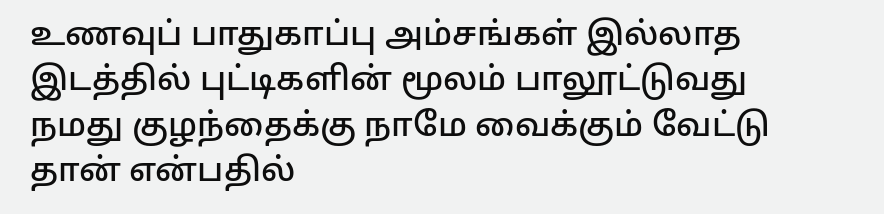உணவுப் பாதுகாப்பு அம்சங்கள் இல்லாத இடத்தில் புட்டிகளின் மூலம் பாலூட்டுவது நமது குழந்தைக்கு நாமே வைக்கும் வேட்டு தான் என்பதில்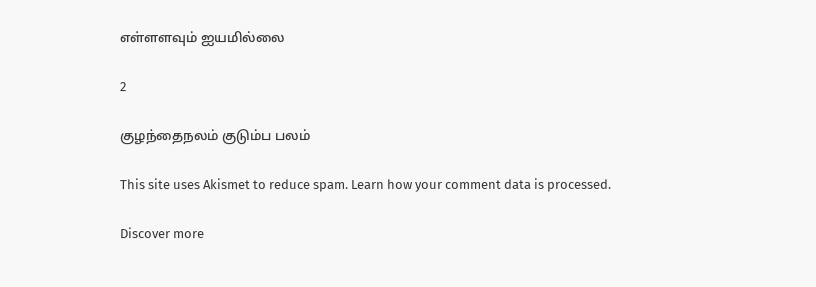எள்ளளவும் ஐயமில்லை

2

குழந்தைநலம் குடும்ப பலம்

This site uses Akismet to reduce spam. Learn how your comment data is processed.

Discover more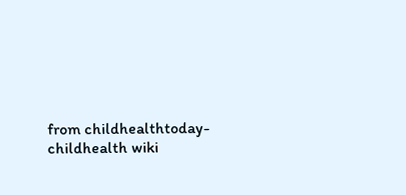from childhealthtoday-childhealth wiki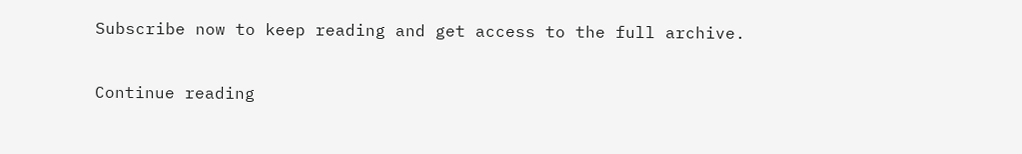Subscribe now to keep reading and get access to the full archive.

Continue reading